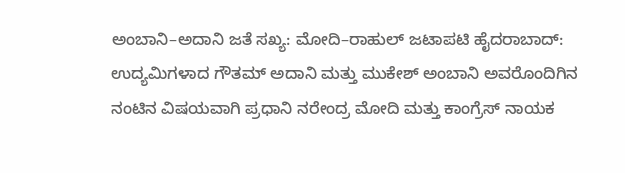ಅಂಬಾನಿ–ಅದಾನಿ ಜತೆ ಸಖ್ಯ: ಮೋದಿ–ರಾಹುಲ್‌ ಜಟಾಪಟಿ ಹೈದರಾಬಾದ್: ಉದ್ಯಮಿಗಳಾದ ಗೌತಮ್‌ ಅದಾನಿ ಮತ್ತು ಮುಕೇಶ್‌ ಅಂಬಾನಿ ಅವರೊಂದಿಗಿನ ನಂಟಿನ ವಿಷಯವಾಗಿ ಪ್ರಧಾನಿ ನರೇಂದ್ರ ಮೋದಿ ಮತ್ತು ಕಾಂಗ್ರೆಸ್‌ ನಾಯಕ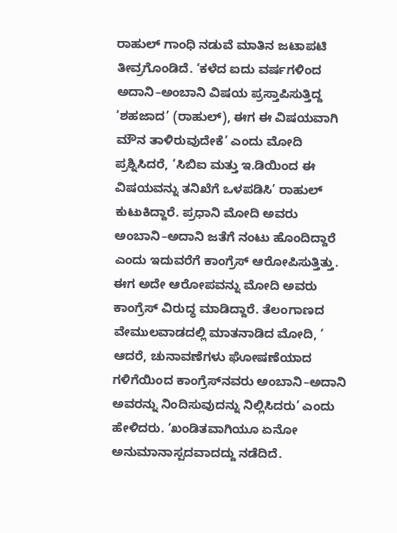ರಾಹುಲ್‌ ಗಾಂಧಿ ನಡುವೆ ಮಾತಿನ ಜಟಾಪಟಿ ತೀವ್ರಗೊಂಡಿದೆ. ‘ಕಳೆದ ಐದು ವರ್ಷಗಳಿಂದ ಅದಾನಿ–ಅಂಬಾನಿ ವಿಷಯ ಪ್ರಸ್ತಾಪಿಸುತ್ತಿದ್ದ ‘ಶಹಜಾದ’ (ರಾಹುಲ್), ಈಗ ಈ ವಿಷಯವಾಗಿ ಮೌನ ತಾಳಿರುವುದೇಕೆ’ ಎಂದು ಮೋದಿ ಪ್ರಶ್ನಿಸಿದರೆ, ‘ಸಿಬಿಐ ಮತ್ತು ಇ.ಡಿಯಿಂದ ಈ ವಿಷಯವನ್ನು ತನಿಖೆಗೆ ಒಳಪಡಿಸಿ’ ರಾಹುಲ್‌ ಕುಟುಕಿದ್ದಾರೆ. ಪ್ರಧಾನಿ ಮೋದಿ ಅವರು ಅಂಬಾನಿ–ಅದಾನಿ ಜತೆಗೆ ನಂಟು ಹೊಂದಿದ್ದಾರೆ ಎಂದು ಇದುವರೆಗೆ ಕಾಂಗ್ರೆಸ್ ಆರೋಪಿಸುತ್ತಿತ್ತು. ಈಗ ಅದೇ ಆರೋಪವನ್ನು ಮೋದಿ ಅವರು ಕಾಂಗ್ರೆಸ್ ವಿರುದ್ಧ ಮಾಡಿದ್ದಾರೆ. ತೆಲಂಗಾಣದ ವೇಮುಲವಾಡದಲ್ಲಿ ಮಾತನಾಡಿದ ಮೋದಿ, ‘ ಆದರೆ, ಚುನಾವಣೆಗಳು ಘೋಷಣೆಯಾದ ಗಳಿಗೆಯಿಂದ ಕಾಂಗ್ರೆಸ್‌ನವರು ಅಂಬಾನಿ–ಅದಾನಿ ಅವರನ್ನು ನಿಂದಿಸುವುದನ್ನು ನಿಲ್ಲಿಸಿದರು’ ಎಂದು ಹೇಳಿದರು. ‘ಖಂಡಿತವಾಗಿಯೂ ಏನೋ ಅನುಮಾನಾಸ್ಪದವಾದದ್ದು ನಡೆದಿದೆ.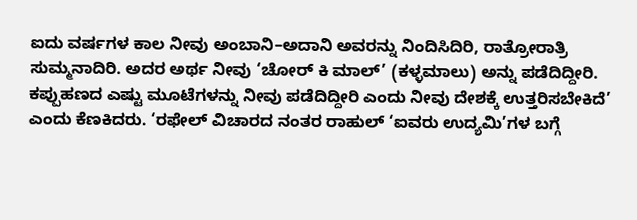ಐದು ವರ್ಷಗಳ ಕಾಲ ನೀವು ಅಂಬಾನಿ–ಅದಾನಿ ಅವರನ್ನು ನಿಂದಿಸಿದಿರಿ, ರಾತ್ರೋರಾತ್ರಿ ಸುಮ್ಮನಾದಿರಿ. ಅದರ ಅರ್ಥ ನೀವು ‘ಚೋರ್ ಕಿ ಮಾಲ್’ (ಕಳ್ಳಮಾಲು) ಅನ್ನು ಪಡೆದಿದ್ದೀರಿ. ಕಪ್ಪುಹಣದ ಎಷ್ಟು ಮೂಟೆಗಳನ್ನು ನೀವು ಪಡೆದಿದ್ದೀರಿ ಎಂದು ನೀವು ದೇಶಕ್ಕೆ ಉತ್ತರಿಸಬೇಕಿದೆ’ ಎಂದು ಕೆಣಕಿದರು. ‘ರಫೇಲ್ ವಿಚಾರದ ನಂತರ ರಾಹುಲ್ ‘ಐವರು ಉದ್ಯಮಿ’ಗಳ ಬಗ್ಗೆ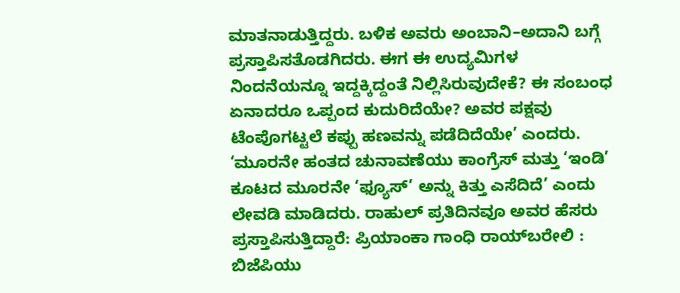ಮಾತನಾಡುತ್ತಿದ್ದರು. ಬಳಿಕ ಅವರು ಅಂಬಾನಿ–ಅದಾನಿ ಬಗ್ಗೆ ಪ್ರಸ್ತಾಪಿಸತೊಡಗಿದರು. ಈಗ ಈ ಉದ್ಯಮಿಗಳ ನಿಂದನೆಯನ್ನೂ ಇದ್ದಕ್ಕಿದ್ದಂತೆ ನಿಲ್ಲಿಸಿರುವುದೇಕೆ? ಈ ಸಂಬಂಧ ಏನಾದರೂ ಒಪ್ಪಂದ ಕುದುರಿದೆಯೇ? ಅವರ ಪಕ್ಷವು ಟೆಂಪೊಗಟ್ಟಲೆ ಕಪ್ಪು ಹಣವನ್ನು ಪಡೆದಿದೆಯೇ’ ಎಂದರು. ‘ಮೂರನೇ ಹಂತದ ಚುನಾವಣೆಯು ಕಾಂಗ್ರೆಸ್ ಮತ್ತು ‘ಇಂಡಿ’ ಕೂಟದ ಮೂರನೇ ‘ಫ್ಯೂಸ್’ ಅನ್ನು ಕಿತ್ತು ಎಸೆದಿದೆ’ ಎಂದು ಲೇವಡಿ ಮಾಡಿದರು. ರಾಹುಲ್ ಪ್ರತಿದಿನವೂ ಅವರ ಹೆಸರು ಪ್ರಸ್ತಾಪಿಸುತ್ತಿದ್ದಾರೆ: ಪ್ರಿಯಾಂಕಾ ಗಾಂಧಿ ರಾಯ್‌ಬರೇಲಿ : ಬಿಜೆಪಿಯು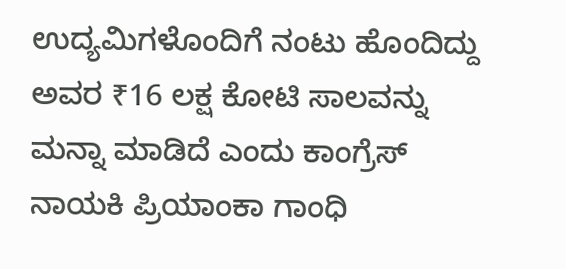ಉದ್ಯಮಿಗಳೊಂದಿಗೆ ನಂಟು ಹೊಂದಿದ್ದು ಅವರ ₹16 ಲಕ್ಷ ಕೋಟಿ ಸಾಲವನ್ನು ಮನ್ನಾ ಮಾಡಿದೆ ಎಂದು ಕಾಂಗ್ರೆಸ್ ನಾಯಕಿ ಪ್ರಿಯಾಂಕಾ ಗಾಂಧಿ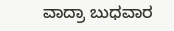ವಾದ್ರಾ ಬುಧವಾರ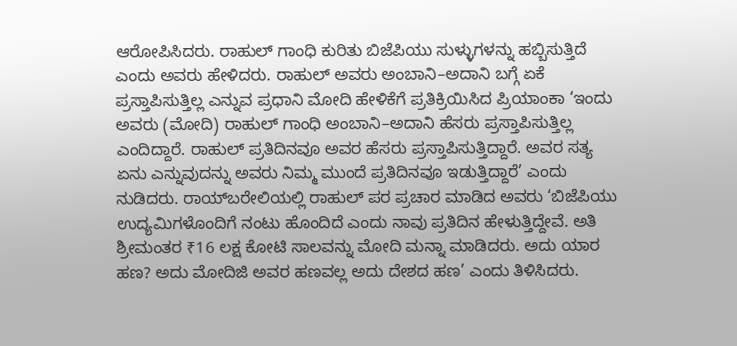ಆರೋಪಿಸಿದರು. ರಾಹುಲ್ ಗಾಂಧಿ ಕುರಿತು ಬಿಜೆಪಿಯು ಸುಳ್ಳುಗಳನ್ನು ಹಬ್ಬಿಸುತ್ತಿದೆ ಎಂದು ಅವರು ಹೇಳಿದರು. ರಾಹುಲ್ ಅವರು ಅಂಬಾನಿ–ಅದಾನಿ ಬಗ್ಗೆ ಏಕೆ ಪ್ರಸ್ತಾಪಿಸುತ್ತಿಲ್ಲ ಎನ್ನುವ ಪ್ರಧಾನಿ ಮೋದಿ ಹೇಳಿಕೆಗೆ ಪ್ರತಿಕ್ರಿಯಿಸಿದ ಪ್ರಿಯಾಂಕಾ ‘ಇಂದು ಅವರು (ಮೋದಿ) ರಾಹುಲ್ ಗಾಂಧಿ ಅಂಬಾನಿ–ಅದಾನಿ ಹೆಸರು ಪ್ರಸ್ತಾಪಿಸುತ್ತಿಲ್ಲ ಎಂದಿದ್ದಾರೆ. ರಾಹುಲ್ ಪ್ರತಿದಿನವೂ ಅವರ ಹೆಸರು ಪ್ರಸ್ತಾಪಿಸುತ್ತಿದ್ದಾರೆ. ಅವರ ಸತ್ಯ ಏನು ಎನ್ನುವುದನ್ನು ಅವರು ನಿಮ್ಮ ಮುಂದೆ ಪ್ರತಿದಿನವೂ ಇಡುತ್ತಿದ್ದಾರೆ’ ಎಂದು ನುಡಿದರು. ರಾಯ್‌ಬರೇಲಿಯಲ್ಲಿ ರಾಹುಲ್ ಪರ ಪ್ರಚಾರ ಮಾಡಿದ ಅವರು ‘ಬಿಜೆಪಿಯು ಉದ್ಯಮಿಗಳೊಂದಿಗೆ ನಂಟು ಹೊಂದಿದೆ ಎಂದು ನಾವು ಪ್ರತಿದಿನ ಹೇಳುತ್ತಿದ್ದೇವೆ. ಅತಿ ಶ್ರೀಮಂತರ ₹16 ಲಕ್ಷ ಕೋಟಿ ಸಾಲವನ್ನು ಮೋದಿ ಮನ್ನಾ ಮಾಡಿದರು. ಅದು ಯಾರ ಹಣ? ಅದು ಮೋದಿಜಿ ಅವರ ಹಣವಲ್ಲ ಅದು ದೇಶದ ಹಣ’ ಎಂದು ತಿಳಿಸಿದರು.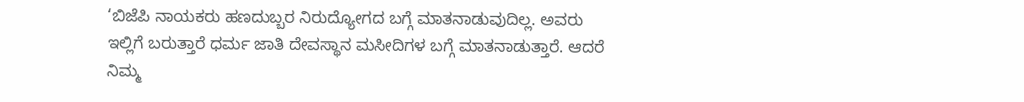‘ಬಿಜೆಪಿ ನಾಯಕರು ಹಣದುಬ್ಬರ ನಿರುದ್ಯೋಗದ ಬಗ್ಗೆ ಮಾತನಾಡುವುದಿಲ್ಲ. ಅವರು ಇಲ್ಲಿಗೆ ಬರುತ್ತಾರೆ ಧರ್ಮ ಜಾತಿ ದೇವಸ್ಥಾನ ಮಸೀದಿಗಳ ಬಗ್ಗೆ ಮಾತನಾಡುತ್ತಾರೆ. ಆದರೆ ನಿಮ್ಮ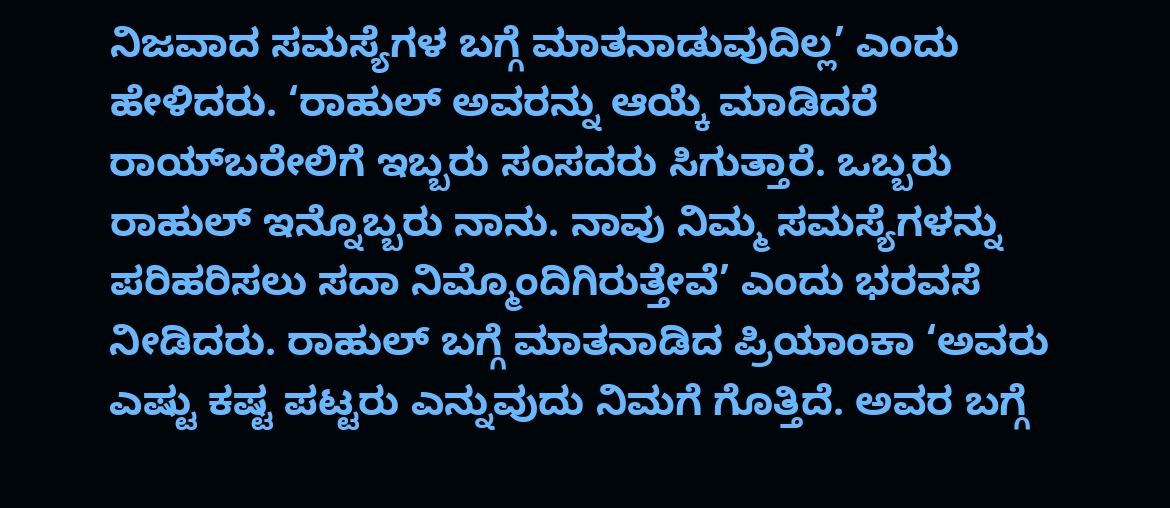ನಿಜವಾದ ಸಮಸ್ಯೆಗಳ ಬಗ್ಗೆ ಮಾತನಾಡುವುದಿಲ್ಲ’ ಎಂದು ಹೇಳಿದರು. ‘ರಾಹುಲ್ ಅವರನ್ನು ಆಯ್ಕೆ ಮಾಡಿದರೆ ರಾಯ್‌ಬರೇಲಿಗೆ ಇಬ್ಬರು ಸಂಸದರು ಸಿಗುತ್ತಾರೆ. ಒಬ್ಬರು ರಾಹುಲ್ ಇನ್ನೊಬ್ಬರು ನಾನು. ನಾವು ನಿಮ್ಮ ಸಮಸ್ಯೆಗಳನ್ನು ಪರಿಹರಿಸಲು ಸದಾ ನಿಮ್ಮೊಂದಿಗಿರುತ್ತೇವೆ’ ಎಂದು ಭರವಸೆ ನೀಡಿದರು. ರಾಹುಲ್ ಬಗ್ಗೆ ಮಾತನಾಡಿದ ಪ್ರಿಯಾಂಕಾ ‘ಅವರು ಎಷ್ಟು ಕಷ್ಟ ಪಟ್ಟರು ಎನ್ನುವುದು ನಿಮಗೆ ಗೊತ್ತಿದೆ. ಅವರ ಬಗ್ಗೆ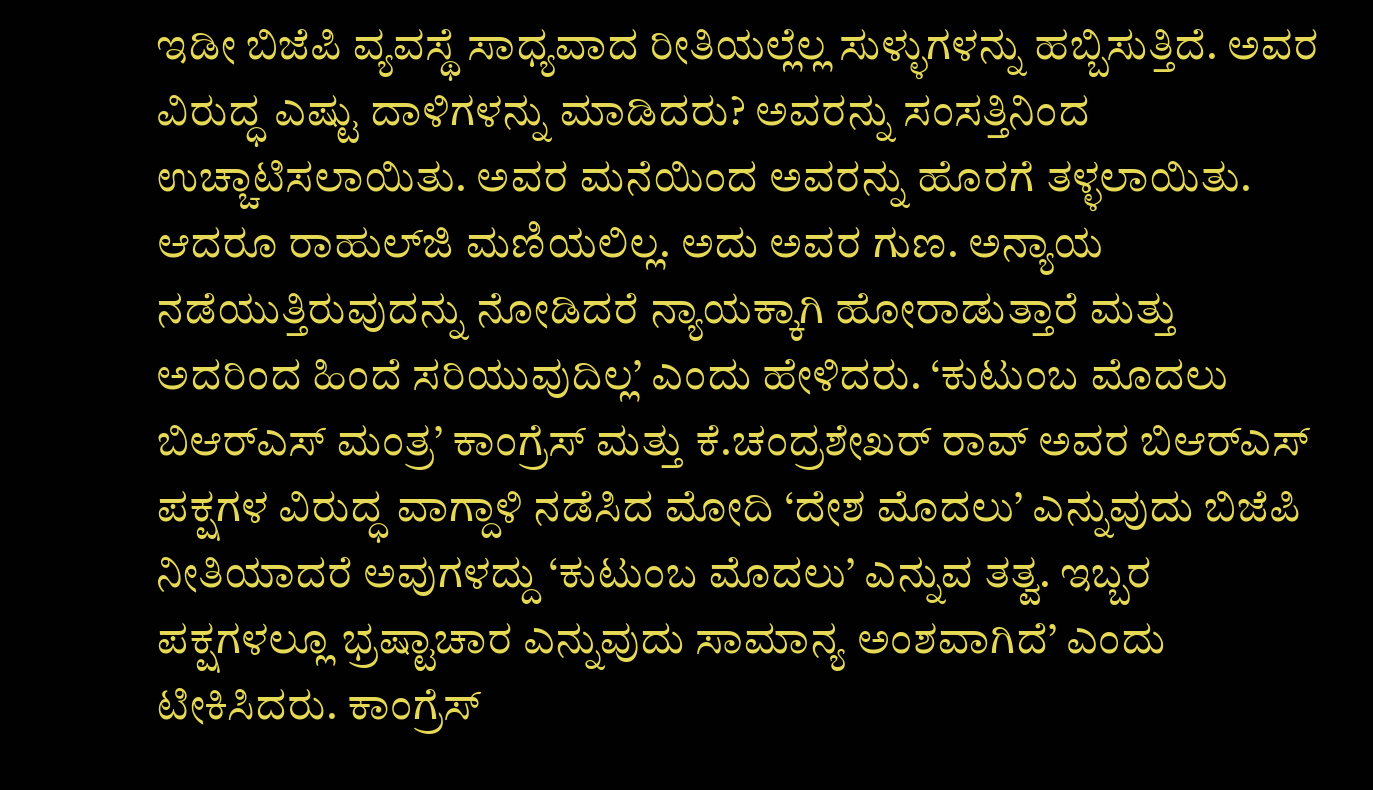ಇಡೀ ಬಿಜೆಪಿ ವ್ಯವಸ್ಥೆ ಸಾಧ್ಯವಾದ ರೀತಿಯಲ್ಲೆಲ್ಲ ಸುಳ್ಳುಗಳನ್ನು ಹಬ್ಬಿಸುತ್ತಿದೆ. ಅವರ ವಿರುದ್ಧ ಎಷ್ಟು ದಾಳಿಗಳನ್ನು ಮಾಡಿದರು? ಅವರನ್ನು ಸಂಸತ್ತಿನಿಂದ ಉಚ್ಚಾಟಿಸಲಾಯಿತು. ಅವರ ಮನೆಯಿಂದ ಅವರನ್ನು ಹೊರಗೆ ತಳ್ಳಲಾಯಿತು. ಆದರೂ ರಾಹುಲ್‌ಜಿ ಮಣಿಯಲಿಲ್ಲ. ಅದು ಅವರ ಗುಣ. ಅನ್ಯಾಯ ನಡೆಯುತ್ತಿರುವುದನ್ನು ನೋಡಿದರೆ ನ್ಯಾಯಕ್ಕಾಗಿ ಹೋರಾಡುತ್ತಾರೆ ಮತ್ತು ಅದರಿಂದ ಹಿಂದೆ ಸರಿಯುವುದಿಲ್ಲ’ ಎಂದು ಹೇಳಿದರು. ‘ಕುಟುಂಬ ಮೊದಲು ಬಿಆರ್‌ಎಸ್‌ ಮಂತ್ರ’ ಕಾಂಗ್ರೆಸ್ ಮತ್ತು ಕೆ.ಚಂದ್ರಶೇಖರ್ ರಾವ್ ಅವರ ಬಿಆರ್‌ಎಸ್‌ ಪಕ್ಷಗಳ ವಿರುದ್ಧ ವಾಗ್ದಾಳಿ ನಡೆಸಿದ ಮೋದಿ ‘ದೇಶ ಮೊದಲು’ ಎನ್ನುವುದು ಬಿಜೆಪಿ ನೀತಿಯಾದರೆ ಅವುಗಳದ್ದು ‘ಕುಟುಂಬ ಮೊದಲು’ ಎನ್ನುವ ತತ್ವ. ಇಬ್ಬರ ಪಕ್ಷಗಳಲ್ಲೂ ಭ್ರಷ್ಟಾಚಾರ ಎನ್ನುವುದು ಸಾಮಾನ್ಯ ಅಂಶವಾಗಿದೆ’ ಎಂದು ಟೀಕಿಸಿದರು. ಕಾಂಗ್ರೆಸ್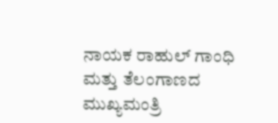ನಾಯಕ ರಾಹುಲ್ ಗಾಂಧಿ ಮತ್ತು ತೆಲಂಗಾಣದ ಮುಖ್ಯಮಂತ್ರಿ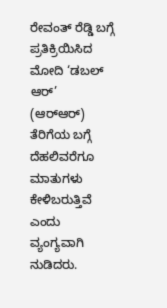ರೇವಂತ್ ರೆಡ್ಡಿ ಬಗ್ಗೆ ಪ್ರತಿಕ್ರಿಯಿಸಿದ ಮೋದಿ ‘ಡಬಲ್ ಆರ್’ (ಆರ್‌ಆರ್‌) ತೆರಿಗೆಯ ಬಗ್ಗೆ ದೆಹಲಿವರೆಗೂ ಮಾತುಗಳು ಕೇಳಿಬರುತ್ತಿವೆ ಎಂದು ವ್ಯಂಗ್ಯವಾಗಿ ನುಡಿದರು.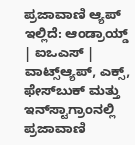ಪ್ರಜಾವಾಣಿ ಆ್ಯಪ್ ಇಲ್ಲಿದೆ: ಆಂಡ್ರಾಯ್ಡ್ | ಐಒಎಸ್ | ವಾಟ್ಸ್ಆ್ಯಪ್, ಎಕ್ಸ್, ಫೇಸ್‌ಬುಕ್ ಮತ್ತು ಇನ್‌ಸ್ಟಾಗ್ರಾಂನಲ್ಲಿ ಪ್ರಜಾವಾಣಿ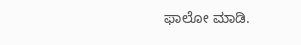ಫಾಲೋ ಮಾಡಿ.